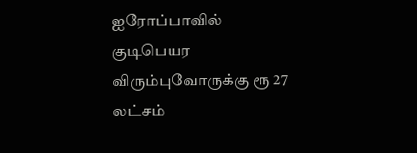ஐரோப்பாவில் குடிபெயர விரும்புவோருக்கு ரூ 27 லட்சம்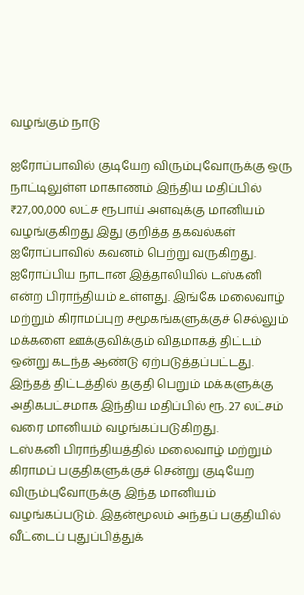வழங்கும் நாடு

ஐரோப்பாவில் குடியேற விரும்புவோருக்கு ஒரு நாட்டிலுள்ள மாகாணம் இந்திய மதிப்பில் ₹27,00,000 லட்ச ரூபாய் அளவுக்கு மானியம் வழங்குகிறது இது குறித்த தகவல்கள் ஐரோப்பாவில் கவனம் பெற்று வருகிறது.
ஐரோப்பிய நாடான இத்தாலியில் டஸ்கனி என்ற பிராந்தியம் உள்ளது. இங்கே மலைவாழ் மற்றும் கிராமப்புற சமூகங்களுக்குச் செல்லும் மக்களை ஊக்குவிக்கும் விதமாகத் திட்டம் ஒன்று கடந்த ஆண்டு ஏற்படுத்தப்பட்டது. இந்தத் திட்டத்தில் தகுதி பெறும் மக்களுக்கு அதிகபட்சமாக இந்திய மதிப்பில் ரூ. 27 லட்சம் வரை மானியம் வழங்கப்படுகிறது.
டஸ்கனி பிராந்தியத்தில் மலைவாழ் மற்றும் கிராமப் பகுதிகளுக்குச் சென்று குடியேற விரும்புவோருக்கு இந்த மானியம் வழங்கப்படும். இதன்மூலம் அந்தப் பகுதியில் வீட்டைப் புதுப்பித்துக்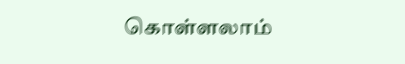கொள்ளலாம்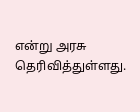என்று அரசு தெரிவித்துள்ளது.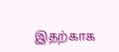இதற்காக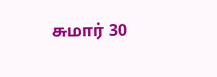சுமார் 30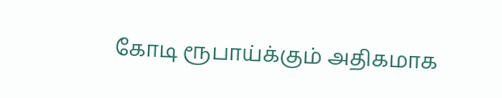கோடி ரூபாய்க்கும் அதிகமாக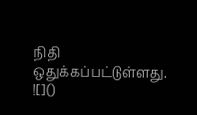நிதி ஒதுக்கப்பட்டுள்ளது.
![]()